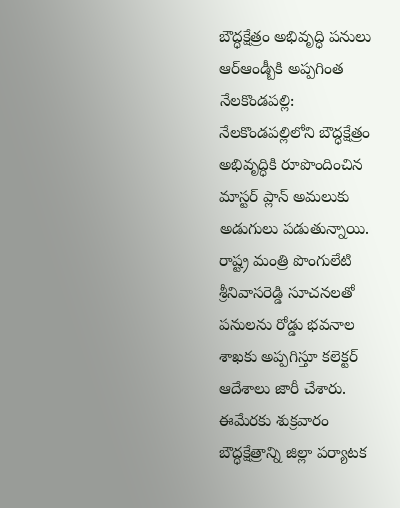బౌద్ధక్షేత్రం అభివృద్ధి పనులు
ఆర్ఆండ్బీకి అప్పగింత
నేలకొండపల్లి: నేలకొండపల్లిలోని బౌద్ధక్షేత్రం అభివృద్ధికి రూపొందించిన మాస్టర్ ప్లాన్ అమలుకు అడుగులు పడుతున్నాయి. రాష్ట్ర మంత్రి పొంగులేటి శ్రీనివాసరెడ్డి సూచనలతో పనులను రోడ్డు భవనాల శాఖకు అప్పగిస్తూ కలెక్టర్ ఆదేశాలు జారీ చేశారు. ఈమేరకు శుక్రవారం బౌద్ధక్షేత్రాన్ని జిల్లా పర్యాటక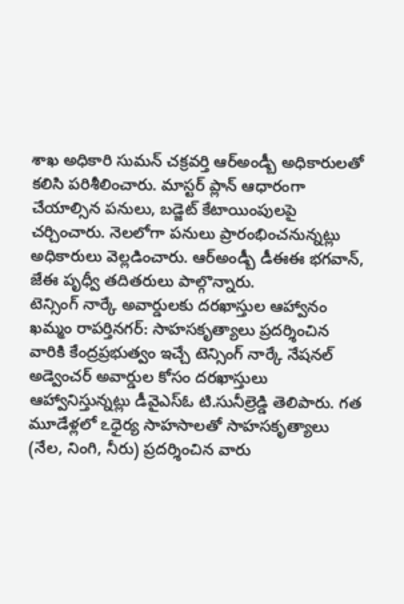శాఖ అధికారి సుమన్ చక్రవర్తి ఆర్అండ్బీ అధికారులతో కలిసి పరిశీలించారు. మాస్టర్ ప్లాన్ ఆధారంగా చేయాల్సిన పనులు, బడ్జెట్ కేటాయింపులపై చర్చించారు. నెలలోగా పనులు ప్రారంభించనున్నట్లు అధికారులు వెల్లడించారు. ఆర్అండ్బీ డీఈఈ భగవాన్, జేఈ పృధ్వీ తదితరులు పాల్గొన్నారు.
టెన్సింగ్ నార్కే అవార్డులకు దరఖాస్తుల ఆహ్వానం
ఖమ్మం రాపర్తినగర్: సాహసకృత్యాలు ప్రదర్శించిన వారికి కేంద్రప్రభుత్వం ఇచ్చే టెన్సింగ్ నార్కే నేషనల్ అడ్వెంచర్ అవార్డుల కోసం దరఖాస్తులు ఆహ్వానిస్తున్నట్లు డీవైఎస్ఓ టి.సునీల్రెడ్డి తెలిపారు. గత మూడేళ్లలో ఽధైర్య సాహసాలతో సాహసకృత్యాలు (నేల, నింగి, నీరు) ప్రదర్శించిన వారు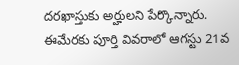దరఖాస్తుకు అర్హులని పేర్కొన్నారు. ఈమేరకు పూర్తి వివరాలో ఆగస్టు 21వ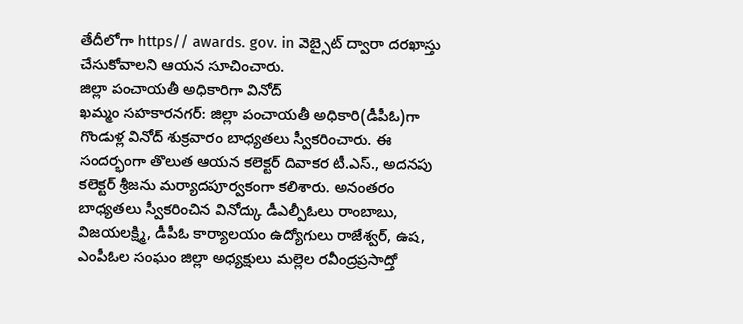తేదీలోగా https// awards. gov. in వెబ్సైట్ ద్వారా దరఖాస్తు చేసుకోవాలని ఆయన సూచించారు.
జిల్లా పంచాయతీ అధికారిగా వినోద్
ఖమ్మం సహకారనగర్: జిల్లా పంచాయతీ అధికారి(డీపీఓ)గా గొండుళ్ల వినోద్ శుక్రవారం బాధ్యతలు స్వీకరించారు. ఈ సందర్భంగా తొలుత ఆయన కలెక్టర్ దివాకర టీ.ఎస్., అదనపు కలెక్టర్ శ్రీజను మర్యాదపూర్వకంగా కలిశారు. అనంతరం బాధ్యతలు స్వీకరించిన వినోద్కు డీఎల్పీఓలు రాంబాబు, విజయలక్ష్మి, డీపీఓ కార్యాలయం ఉద్యోగులు రాజేశ్వర్, ఉష, ఎంపీఓల సంఘం జిల్లా అధ్యక్షులు మల్లెల రవీంద్రప్రసాద్తో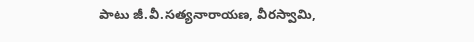పాటు జీ.వీ.సత్యనారాయణ, వీరస్వామి,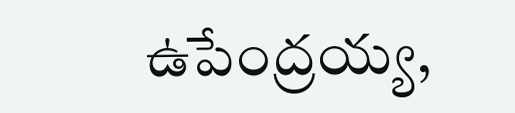ఉపేంద్రయ్య,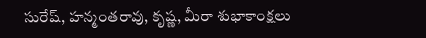సురేష్, హన్మంతరావు, కృష్ణ, మీరా శుభాకాంక్షలు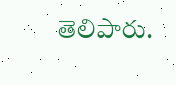తెలిపారు.